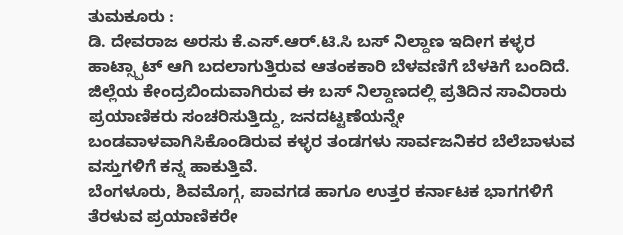ತುಮಕೂರು :
ಡಿ. ದೇವರಾಜ ಅರಸು ಕೆ.ಎಸ್.ಆರ್.ಟಿ.ಸಿ ಬಸ್ ನಿಲ್ದಾಣ ಇದೀಗ ಕಳ್ಳರ ಹಾಟ್ಸ್ಪಾಟ್ ಆಗಿ ಬದಲಾಗುತ್ತಿರುವ ಆತಂಕಕಾರಿ ಬೆಳವಣಿಗೆ ಬೆಳಕಿಗೆ ಬಂದಿದೆ. ಜಿಲ್ಲೆಯ ಕೇಂದ್ರಬಿಂದುವಾಗಿರುವ ಈ ಬಸ್ ನಿಲ್ದಾಣದಲ್ಲಿ ಪ್ರತಿದಿನ ಸಾವಿರಾರು ಪ್ರಯಾಣಿಕರು ಸಂಚರಿಸುತ್ತಿದ್ದು, ಜನದಟ್ಟಣೆಯನ್ನೇ ಬಂಡವಾಳವಾಗಿಸಿಕೊಂಡಿರುವ ಕಳ್ಳರ ತಂಡಗಳು ಸಾರ್ವಜನಿಕರ ಬೆಲೆಬಾಳುವ ವಸ್ತುಗಳಿಗೆ ಕನ್ನ ಹಾಕುತ್ತಿವೆ.
ಬೆಂಗಳೂರು, ಶಿವಮೊಗ್ಗ, ಪಾವಗಡ ಹಾಗೂ ಉತ್ತರ ಕರ್ನಾಟಕ ಭಾಗಗಳಿಗೆ ತೆರಳುವ ಪ್ರಯಾಣಿಕರೇ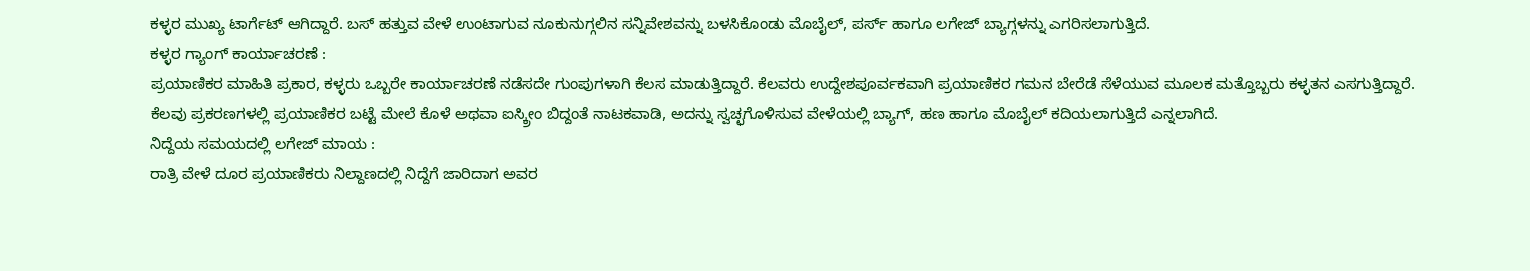ಕಳ್ಳರ ಮುಖ್ಯ ಟಾರ್ಗೆಟ್ ಆಗಿದ್ದಾರೆ. ಬಸ್ ಹತ್ತುವ ವೇಳೆ ಉಂಟಾಗುವ ನೂಕುನುಗ್ಗಲಿನ ಸನ್ನಿವೇಶವನ್ನು ಬಳಸಿಕೊಂಡು ಮೊಬೈಲ್, ಪರ್ಸ್ ಹಾಗೂ ಲಗೇಜ್ ಬ್ಯಾಗ್ಗಳನ್ನು ಎಗರಿಸಲಾಗುತ್ತಿದೆ.
ಕಳ್ಳರ ಗ್ಯಾಂಗ್ ಕಾರ್ಯಾಚರಣೆ :
ಪ್ರಯಾಣಿಕರ ಮಾಹಿತಿ ಪ್ರಕಾರ, ಕಳ್ಳರು ಒಬ್ಬರೇ ಕಾರ್ಯಾಚರಣೆ ನಡೆಸದೇ ಗುಂಪುಗಳಾಗಿ ಕೆಲಸ ಮಾಡುತ್ತಿದ್ದಾರೆ. ಕೆಲವರು ಉದ್ದೇಶಪೂರ್ವಕವಾಗಿ ಪ್ರಯಾಣಿಕರ ಗಮನ ಬೇರೆಡೆ ಸೆಳೆಯುವ ಮೂಲಕ ಮತ್ತೊಬ್ಬರು ಕಳ್ಳತನ ಎಸಗುತ್ತಿದ್ದಾರೆ.
ಕೆಲವು ಪ್ರಕರಣಗಳಲ್ಲಿ ಪ್ರಯಾಣಿಕರ ಬಟ್ಟೆ ಮೇಲೆ ಕೊಳೆ ಅಥವಾ ಐಸ್ಕ್ರೀಂ ಬಿದ್ದಂತೆ ನಾಟಕವಾಡಿ, ಅದನ್ನು ಸ್ವಚ್ಛಗೊಳಿಸುವ ವೇಳೆಯಲ್ಲಿ ಬ್ಯಾಗ್, ಹಣ ಹಾಗೂ ಮೊಬೈಲ್ ಕದಿಯಲಾಗುತ್ತಿದೆ ಎನ್ನಲಾಗಿದೆ.
ನಿದ್ದೆಯ ಸಮಯದಲ್ಲಿ ಲಗೇಜ್ ಮಾಯ :
ರಾತ್ರಿ ವೇಳೆ ದೂರ ಪ್ರಯಾಣಿಕರು ನಿಲ್ದಾಣದಲ್ಲಿ ನಿದ್ದೆಗೆ ಜಾರಿದಾಗ ಅವರ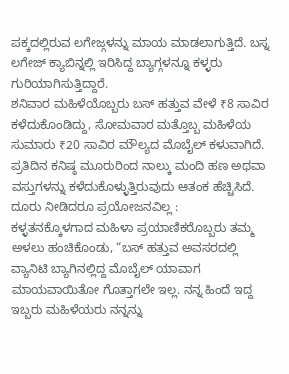ಪಕ್ಕದಲ್ಲಿರುವ ಲಗೇಜ್ಗಳನ್ನು ಮಾಯ ಮಾಡಲಾಗುತ್ತಿದೆ. ಬಸ್ನ ಲಗೇಜ್ ಕ್ಯಾಬಿನ್ನಲ್ಲಿ ಇರಿಸಿದ್ದ ಬ್ಯಾಗ್ಗಳನ್ನೂ ಕಳ್ಳರು ಗುರಿಯಾಗಿಸುತ್ತಿದ್ದಾರೆ.
ಶನಿವಾರ ಮಹಿಳೆಯೊಬ್ಬರು ಬಸ್ ಹತ್ತುವ ವೇಳೆ ₹8 ಸಾವಿರ ಕಳೆದುಕೊಂಡಿದ್ದು, ಸೋಮವಾರ ಮತ್ತೊಬ್ಬ ಮಹಿಳೆಯ ಸುಮಾರು ₹20 ಸಾವಿರ ಮೌಲ್ಯದ ಮೊಬೈಲ್ ಕಳುವಾಗಿದೆ. ಪ್ರತಿದಿನ ಕನಿಷ್ಠ ಮೂರುರಿಂದ ನಾಲ್ಕು ಮಂದಿ ಹಣ ಅಥವಾ ವಸ್ತುಗಳನ್ನು ಕಳೆದುಕೊಳ್ಳುತ್ತಿರುವುದು ಆತಂಕ ಹೆಚ್ಚಿಸಿದೆ.
ದೂರು ನೀಡಿದರೂ ಪ್ರಯೋಜನವಿಲ್ಲ :
ಕಳ್ಳತನಕ್ಕೊಳಗಾದ ಮಹಿಳಾ ಪ್ರಯಾಣಿಕರೊಬ್ಬರು ತಮ್ಮ ಅಳಲು ಹಂಚಿಕೊಂಡು, “ಬಸ್ ಹತ್ತುವ ಅವಸರದಲ್ಲಿ ವ್ಯಾನಿಟಿ ಬ್ಯಾಗಿನಲ್ಲಿದ್ದ ಮೊಬೈಲ್ ಯಾವಾಗ ಮಾಯವಾಯಿತೋ ಗೊತ್ತಾಗಲೇ ಇಲ್ಲ. ನನ್ನ ಹಿಂದೆ ಇದ್ದ ಇಬ್ಬರು ಮಹಿಳೆಯರು ನನ್ನನ್ನು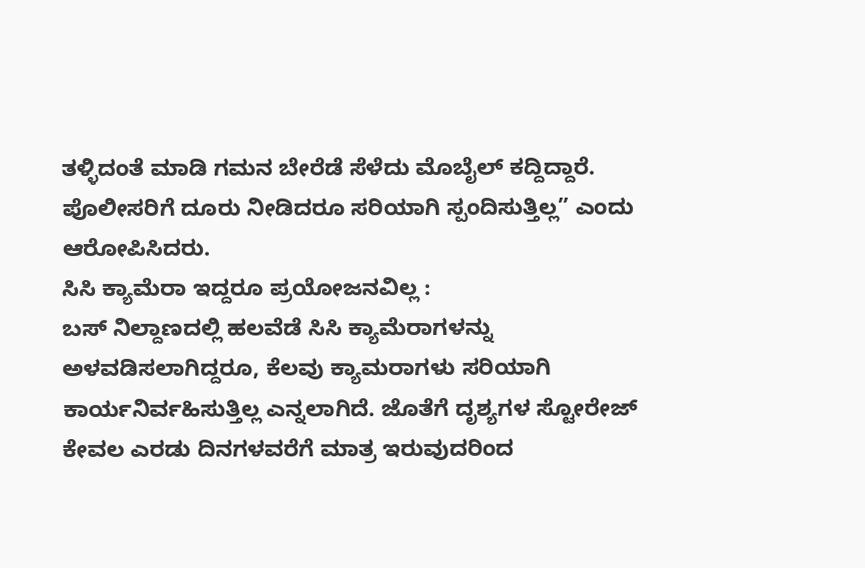ತಳ್ಳಿದಂತೆ ಮಾಡಿ ಗಮನ ಬೇರೆಡೆ ಸೆಳೆದು ಮೊಬೈಲ್ ಕದ್ದಿದ್ದಾರೆ. ಪೊಲೀಸರಿಗೆ ದೂರು ನೀಡಿದರೂ ಸರಿಯಾಗಿ ಸ್ಪಂದಿಸುತ್ತಿಲ್ಲ” ಎಂದು ಆರೋಪಿಸಿದರು.
ಸಿಸಿ ಕ್ಯಾಮೆರಾ ಇದ್ದರೂ ಪ್ರಯೋಜನವಿಲ್ಲ :
ಬಸ್ ನಿಲ್ದಾಣದಲ್ಲಿ ಹಲವೆಡೆ ಸಿಸಿ ಕ್ಯಾಮೆರಾಗಳನ್ನು ಅಳವಡಿಸಲಾಗಿದ್ದರೂ, ಕೆಲವು ಕ್ಯಾಮರಾಗಳು ಸರಿಯಾಗಿ ಕಾರ್ಯನಿರ್ವಹಿಸುತ್ತಿಲ್ಲ ಎನ್ನಲಾಗಿದೆ. ಜೊತೆಗೆ ದೃಶ್ಯಗಳ ಸ್ಟೋರೇಜ್ ಕೇವಲ ಎರಡು ದಿನಗಳವರೆಗೆ ಮಾತ್ರ ಇರುವುದರಿಂದ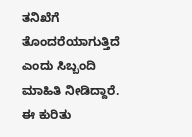ತನಿಖೆಗೆ ತೊಂದರೆಯಾಗುತ್ತಿದೆ ಎಂದು ಸಿಬ್ಬಂದಿ ಮಾಹಿತಿ ನೀಡಿದ್ದಾರೆ.
ಈ ಕುರಿತು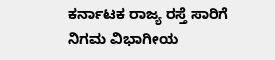ಕರ್ನಾಟಕ ರಾಜ್ಯ ರಸ್ತೆ ಸಾರಿಗೆ ನಿಗಮ ವಿಭಾಗೀಯ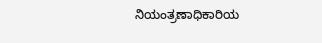ನಿಯಂತ್ರಣಾಧಿಕಾರಿಯ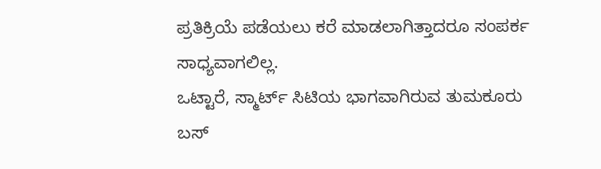ಪ್ರತಿಕ್ರಿಯೆ ಪಡೆಯಲು ಕರೆ ಮಾಡಲಾಗಿತ್ತಾದರೂ ಸಂಪರ್ಕ ಸಾಧ್ಯವಾಗಲಿಲ್ಲ.
ಒಟ್ಟಾರೆ, ಸ್ಮಾರ್ಟ್ ಸಿಟಿಯ ಭಾಗವಾಗಿರುವ ತುಮಕೂರು ಬಸ್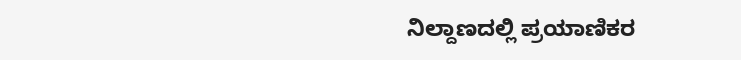ನಿಲ್ದಾಣದಲ್ಲಿ ಪ್ರಯಾಣಿಕರ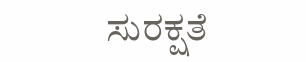ಸುರಕ್ಷತೆ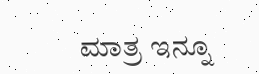ಮಾತ್ರ ಇನ್ನೂ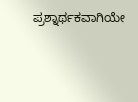ಪ್ರಶ್ನಾರ್ಥಕವಾಗಿಯೇ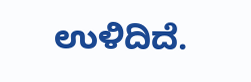ಉಳಿದಿದೆ.